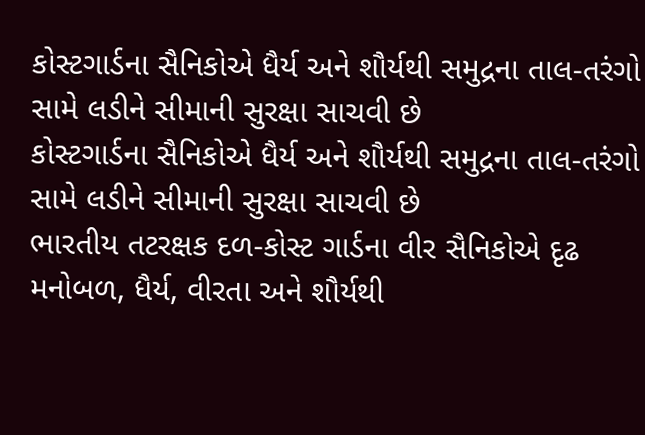કોસ્ટગાર્ડના સૈનિકોએ ધૈર્ય અને શૌર્યથી સમુદ્રના તાલ-તરંગો સામે લડીને સીમાની સુરક્ષા સાચવી છે
કોસ્ટગાર્ડના સૈનિકોએ ધૈર્ય અને શૌર્યથી સમુદ્રના તાલ-તરંગો સામે લડીને સીમાની સુરક્ષા સાચવી છે
ભારતીય તટરક્ષક દળ-કોસ્ટ ગાર્ડના વીર સૈનિકોએ દૃઢ મનોબળ, ધૈર્ય, વીરતા અને શૌર્યથી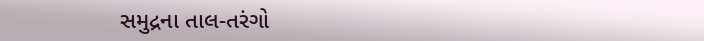સમુદ્રના તાલ-તરંગો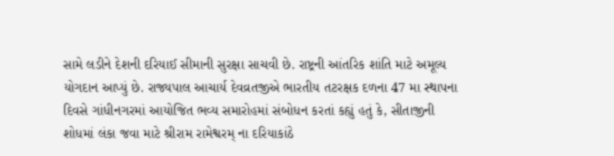સામે લડીને દેશની દરિયાઈ સીમાની સુરક્ષા સાચવી છે. રાષ્ટ્રની આંતરિક શાંતિ માટે અમૂલ્ય યોગદાન આપ્યું છે. રાજ્યપાલ આચાર્ય દેવવ્રતજીએ ભારતીય તટરક્ષક દળના 47 મા સ્થાપના દિવસે ગાંધીનગરમાં આયોજિત ભવ્ય સમારોહમાં સંબોધન કરતાં કહ્યું હતું કે, સીતાજીની શોધમાં લંકા જવા માટે શ્રીરામ રામેશ્વરમ્ ના દરિયાકાંઠે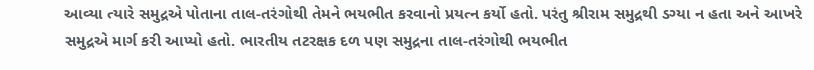આવ્યા ત્યારે સમુદ્રએ પોતાના તાલ-તરંગોથી તેમને ભયભીત કરવાનો પ્રયત્ન કર્યો હતો. પરંતુ શ્રીરામ સમુદ્રથી ડગ્યા ન હતા અને આખરે સમુદ્રએ માર્ગ કરી આપ્યો હતો. ભારતીય તટરક્ષક દળ પણ સમુદ્રના તાલ-તરંગોથી ભયભીત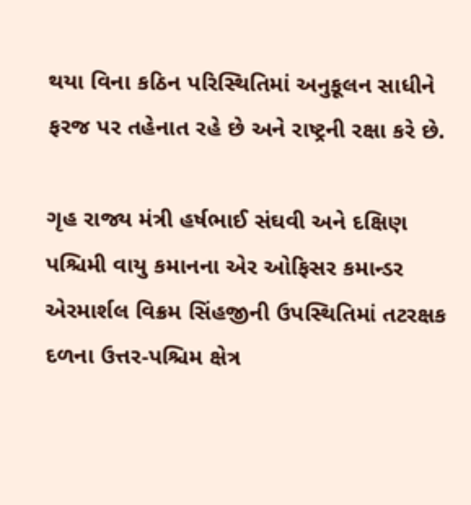થયા વિના કઠિન પરિસ્થિતિમાં અનુકૂલન સાધીને ફરજ પર તહેનાત રહે છે અને રાષ્ટ્રની રક્ષા કરે છે.

ગૃહ રાજ્ય મંત્રી હર્ષભાઈ સંઘવી અને દક્ષિણ પશ્ચિમી વાયુ કમાનના એર ઓફિસર કમાન્ડર એરમાર્શલ વિક્રમ સિંહજીની ઉપસ્થિતિમાં તટરક્ષક દળના ઉત્તર-પશ્ચિમ ક્ષેત્ર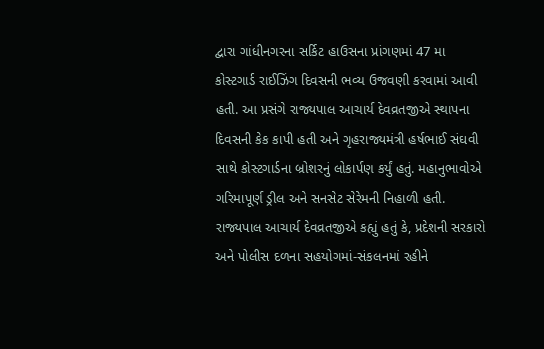દ્વારા ગાંધીનગરના સર્કિટ હાઉસના પ્રાંગણમાં 47 મા કોસ્ટગાર્ડ રાઈઝિંગ દિવસની ભવ્ય ઉજવણી કરવામાં આવી હતી. આ પ્રસંગે રાજ્યપાલ આચાર્ય દેવવ્રતજીએ સ્થાપના દિવસની કેક કાપી હતી અને ગૃહરાજ્યમંત્રી હર્ષભાઈ સંઘવી સાથે કોસ્ટગાર્ડના બ્રોશરનું લોકાર્પણ કર્યું હતું. મહાનુભાવોએ ગરિમાપૂર્ણ ડ્રીલ અને સનસેટ સેરેમની નિહાળી હતી.
રાજ્યપાલ આચાર્ય દેવવ્રતજીએ કહ્યું હતું કે, પ્રદેશની સરકારો અને પોલીસ દળના સહયોગમાં-સંકલનમાં રહીને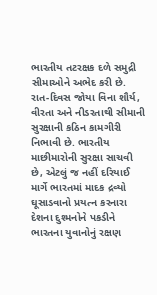ભારતીય તટરક્ષક દળે સમુદ્રી સીમાઓને અભેદ કરી છે. રાત-દિવસ જોયા વિના શૌર્ય, વીરતા અને નીડરતાથી સીમાની સુરક્ષાની કઠિન કામગીરી નિભાવી છે. ભારતીય માછીમારોની સુરક્ષા સાચવી છે, એટલું જ નહીં દરિયાઈ માર્ગે ભારતમાં માદક દ્રવ્યો ઘૂસાડવાનો પ્રયત્ન કરનારા દેશના દુશ્મનોને પકડીને ભારતના યુવાનોનું રક્ષણ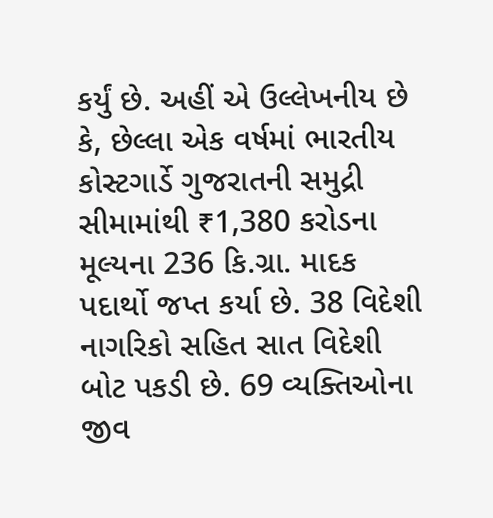કર્યું છે. અહીં એ ઉલ્લેખનીય છે કે, છેલ્લા એક વર્ષમાં ભારતીય કોસ્ટગાર્ડે ગુજરાતની સમુદ્રી સીમામાંથી ₹1,380 કરોડના મૂલ્યના 236 કિ.ગ્રા. માદક પદાર્થો જપ્ત કર્યા છે. 38 વિદેશી નાગરિકો સહિત સાત વિદેશી બોટ પકડી છે. 69 વ્યક્તિઓના જીવ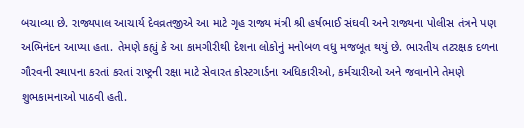બચાવ્યા છે. રાજ્યપાલ આચાર્ય દેવવ્રતજીએ આ માટે ગૃહ રાજ્ય મંત્રી શ્રી હર્ષભાઈ સંઘવી અને રાજ્યના પોલીસ તંત્રને પણ અભિનંદન આપ્યા હતા. તેમણે કહ્યું કે આ કામગીરીથી દેશના લોકોનું મનોબળ વધુ મજબૂત થયું છે. ભારતીય તટરક્ષક દળના ગૌરવની સ્થાપના કરતાં કરતાં રાષ્ટ્રની રક્ષા માટે સેવારત કોસ્ટગાર્ડના અધિકારીઓ, કર્મચારીઓ અને જવાનોને તેમણે શુભકામનાઓ પાઠવી હતી.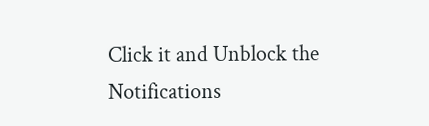Click it and Unblock the Notifications